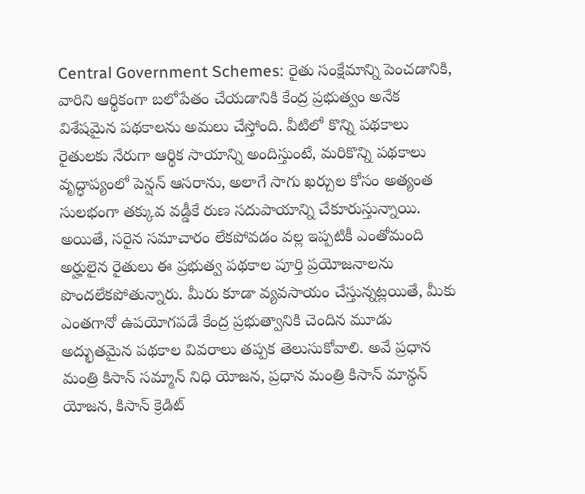Central Government Schemes: రైతు సంక్షేమాన్ని పెంచడానికి, వారిని ఆర్థికంగా బలోపేతం చేయడానికి కేంద్ర ప్రభుత్వం అనేక విశేషమైన పథకాలను అమలు చేస్తోంది. వీటిలో కొన్ని పథకాలు రైతులకు నేరుగా ఆర్థిక సాయాన్ని అందిస్తుంటే, మరికొన్ని పథకాలు వృద్ధాప్యంలో పెన్షన్ ఆసరాను, అలాగే సాగు ఖర్చుల కోసం అత్యంత సులభంగా తక్కువ వడ్డీకే రుణ సదుపాయాన్ని చేకూరుస్తున్నాయి. అయితే, సరైన సమాచారం లేకపోవడం వల్ల ఇప్పటికీ ఎంతోమంది అర్హులైన రైతులు ఈ ప్రభుత్వ పథకాల పూర్తి ప్రయోజనాలను పొందలేకపోతున్నారు. మీరు కూడా వ్యవసాయం చేస్తున్నట్లయితే, మీకు ఎంతగానో ఉపయోగపడే కేంద్ర ప్రభుత్వానికి చెందిన మూడు అద్భుతమైన పథకాల వివరాలు తప్పక తెలుసుకోవాలి. అవే ప్రధాన మంత్రి కిసాన్ సమ్మాన్ నిధి యోజన, ప్రధాన మంత్రి కిసాన్ మాన్ధన్ యోజన, కిసాన్ క్రెడిట్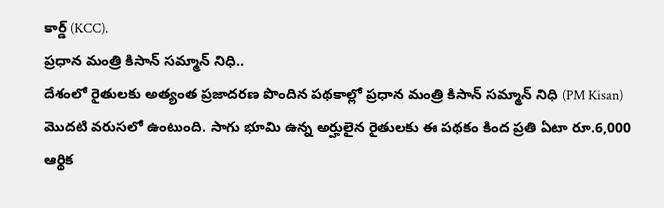కార్డ్ (KCC).
ప్రధాన మంత్రి కిసాన్ సమ్మాన్ నిధి..
దేశంలో రైతులకు అత్యంత ప్రజాదరణ పొందిన పథకాల్లో ప్రధాన మంత్రి కిసాన్ సమ్మాన్ నిధి (PM Kisan) మొదటి వరుసలో ఉంటుంది. సాగు భూమి ఉన్న అర్హులైన రైతులకు ఈ పథకం కింద ప్రతి ఏటా రూ.6,000 ఆర్థిక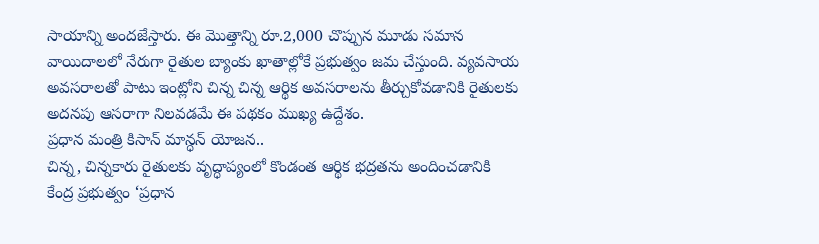సాయాన్ని అందజేస్తారు. ఈ మొత్తాన్ని రూ.2,000 చొప్పున మూడు సమాన వాయిదాలలో నేరుగా రైతుల బ్యాంకు ఖాతాల్లోకే ప్రభుత్వం జమ చేస్తుంది. వ్యవసాయ అవసరాలతో పాటు ఇంట్లోని చిన్న చిన్న ఆర్థిక అవసరాలను తీర్చుకోవడానికి రైతులకు అదనపు ఆసరాగా నిలవడమే ఈ పథకం ముఖ్య ఉద్దేశం.
ప్రధాన మంత్రి కిసాన్ మాన్ధన్ యోజన..
చిన్న, చిన్నకారు రైతులకు వృద్ధాప్యంలో కొండంత ఆర్థిక భద్రతను అందించడానికి కేంద్ర ప్రభుత్వం ‘ప్రధాన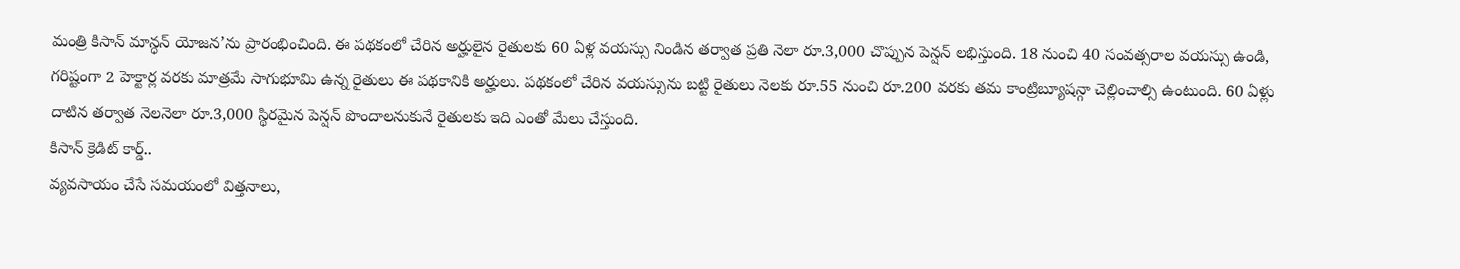మంత్రి కిసాన్ మాన్ధన్ యోజన’ను ప్రారంభించింది. ఈ పథకంలో చేరిన అర్హులైన రైతులకు 60 ఏళ్ల వయస్సు నిండిన తర్వాత ప్రతి నెలా రూ.3,000 చొప్పున పెన్షన్ లభిస్తుంది. 18 నుంచి 40 సంవత్సరాల వయస్సు ఉండి, గరిష్టంగా 2 హెక్టార్ల వరకు మాత్రమే సాగుభూమి ఉన్న రైతులు ఈ పథకానికి అర్హులు. పథకంలో చేరిన వయస్సును బట్టి రైతులు నెలకు రూ.55 నుంచి రూ.200 వరకు తమ కాంట్రిబ్యూషన్గా చెల్లించాల్సి ఉంటుంది. 60 ఏళ్లు దాటిన తర్వాత నెలనెలా రూ.3,000 స్థిరమైన పెన్షన్ పొందాలనుకునే రైతులకు ఇది ఎంతో మేలు చేస్తుంది.
కిసాన్ క్రెడిట్ కార్డ్..
వ్యవసాయం చేసే సమయంలో విత్తనాలు,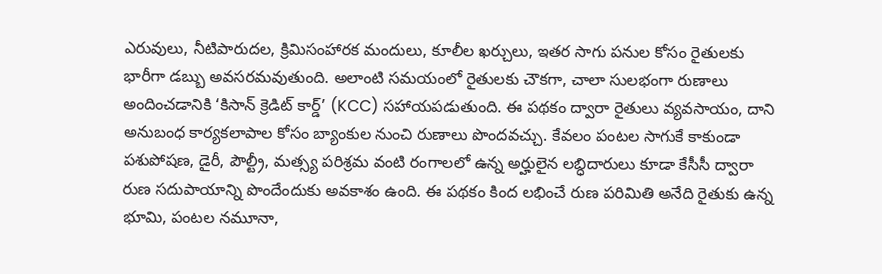ఎరువులు, నీటిపారుదల, క్రిమిసంహారక మందులు, కూలీల ఖర్చులు, ఇతర సాగు పనుల కోసం రైతులకు భారీగా డబ్బు అవసరమవుతుంది. అలాంటి సమయంలో రైతులకు చౌకగా, చాలా సులభంగా రుణాలు అందించడానికి ‘కిసాన్ క్రెడిట్ కార్డ్’ (KCC) సహాయపడుతుంది. ఈ పథకం ద్వారా రైతులు వ్యవసాయం, దాని అనుబంధ కార్యకలాపాల కోసం బ్యాంకుల నుంచి రుణాలు పొందవచ్చు. కేవలం పంటల సాగుకే కాకుండా పశుపోషణ, డైరీ, పౌల్ట్రీ, మత్స్య పరిశ్రమ వంటి రంగాలలో ఉన్న అర్హులైన లబ్ధిదారులు కూడా కేసీసీ ద్వారా రుణ సదుపాయాన్ని పొందేందుకు అవకాశం ఉంది. ఈ పథకం కింద లభించే రుణ పరిమితి అనేది రైతుకు ఉన్న భూమి, పంటల నమూనా,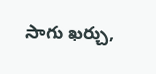సాగు ఖర్చు,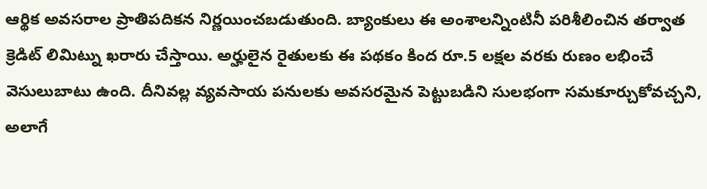ఆర్థిక అవసరాల ప్రాతిపదికన నిర్ణయించబడుతుంది. బ్యాంకులు ఈ అంశాలన్నింటినీ పరిశీలించిన తర్వాత క్రెడిట్ లిమిట్ను ఖరారు చేస్తాయి. అర్హులైన రైతులకు ఈ పథకం కింద రూ.5 లక్షల వరకు రుణం లభించే వెసులుబాటు ఉంది. దీనివల్ల వ్యవసాయ పనులకు అవసరమైన పెట్టుబడిని సులభంగా సమకూర్చుకోవచ్చని, అలాగే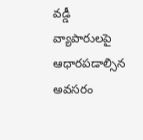వడ్డీ వ్యాపారులపై ఆధారపడాల్సిన అవసరం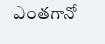ఎంతగానో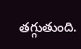తగ్గుతుంది.